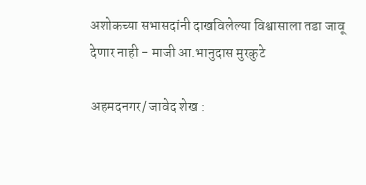अशोकच्या सभासदांनी दाखविलेल्या विश्वासाला तडा जावू देणार नाही - माजी आ.भानुदास मुरकुटे

अहमदनगर/ जावेद शेख :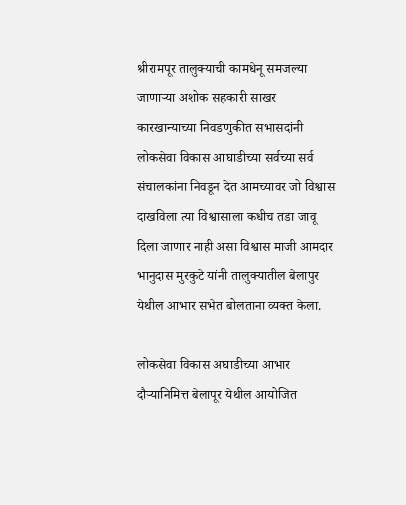श्रीरामपूर तालुक्याची कामधेनू समजल्या जाणाऱ्या अशोक सहकारी साखर कारखान्याच्या निवडणुकीत सभासदांनी लोकसेवा विकास आघाडीच्या सर्वच्या सर्व संचालकांना निवडून देत आमच्यावर जो विश्वास दाखविला त्या विश्वासाला कधीच तडा जावू दिला जाणार नाही असा विश्वास माजी आमदार भानुदास मुरकुटे यांनी तालुक्यातील बेलापुर येथील आभार सभेत बोलताना व्यक्त केला.

लोकसेवा विकास अघाडीच्या आभार दौऱ्यानिमित्त बेलापूर येथील आयोजित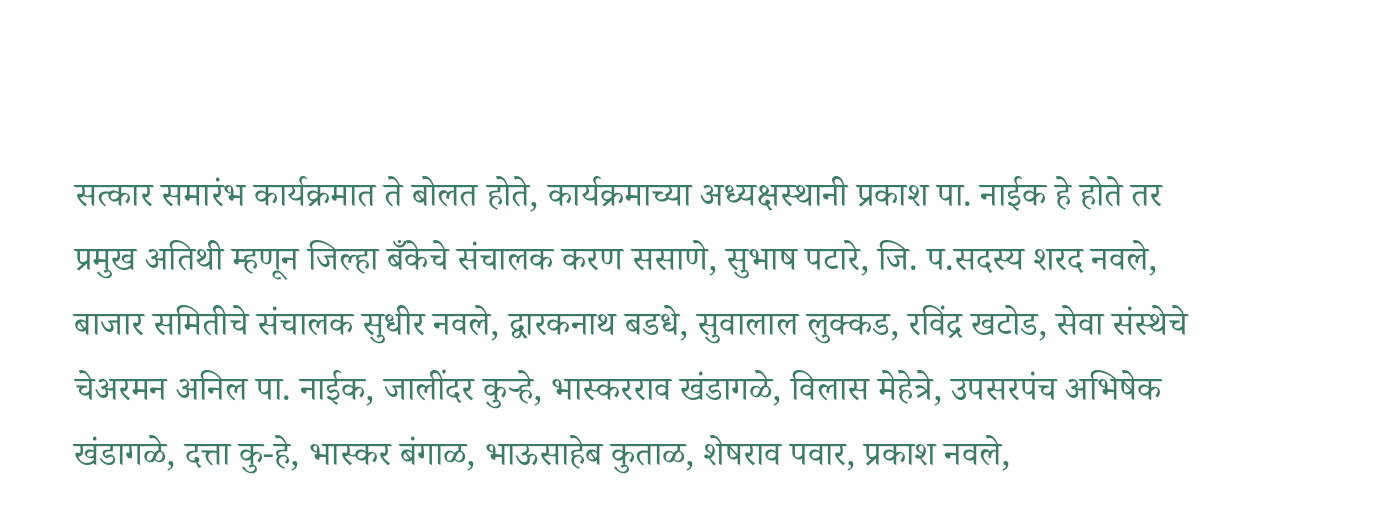सत्कार समारंभ कार्यक्रमात ते बोलत होते, कार्यक्रमाच्या अध्यक्षस्थानी प्रकाश पा. नाईक हे होते तर प्रमुख अतिथी म्हणून जिल्हा बँकेचे संचालक करण ससाणे, सुभाष पटारे, जि. प.सदस्य शरद नवले, बाजार समितीचे संचालक सुधीर नवले, द्वारकनाथ बडधे, सुवालाल लुक्कड, रविंद्र खटोड, सेवा संस्थेचे चेअरमन अनिल पा. नाईक, जालींदर कुऱ्हे, भास्करराव खंडागळे, विलास मेहेत्रे, उपसरपंच अभिषेक खंडागळे, दत्ता कु-हे, भास्कर बंगाळ, भाऊसाहेब कुताळ, शेषराव पवार, प्रकाश नवले,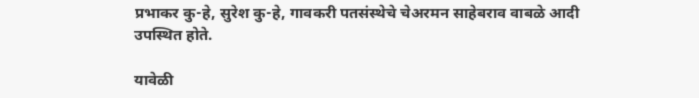प्रभाकर कु-हे, सुरेश कु-हे, गावकरी पतसंस्थेचे चेअरमन साहेबराव वाबळे आदी उपस्थित होते.

यावेळी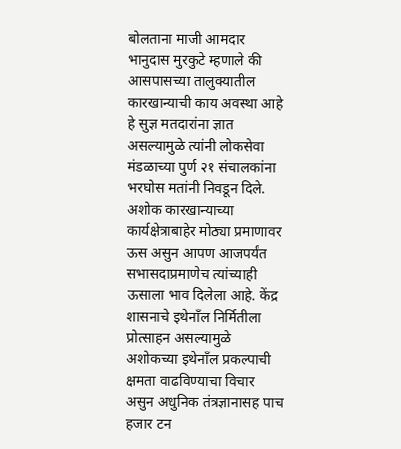बोलताना माजी आमदार भानुदास मुरकुटे म्हणाले की आसपासच्या तालुक्यातील कारखान्याची काय अवस्था आहे हे सुज्ञ मतदारांना ज्ञात असल्यामुळे त्यांनी लोकसेवा मंडळाच्या पुर्ण २१ संचालकांना भरघोस मतांनी निवडून दिले. अशोक कारखान्याच्या कार्यक्षेत्राबाहेर मोठ्या प्रमाणावर ऊस असुन आपण आजपर्यंत सभासदाप्रमाणेच त्यांच्याही ऊसाला भाव दिलेला आहे. केंद्र शासनाचे इथेनाँल निर्मितीला प्रोत्साहन असल्यामुळे अशोकच्या इथेनाँल प्रकल्पाची क्षमता वाढविण्याचा विचार असुन अधुनिक तंत्रज्ञानासह पाच हजार टन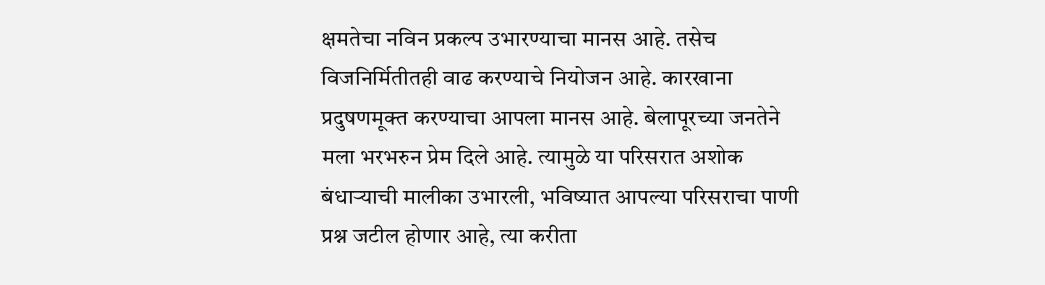क्षमतेचा नविन प्रकल्प उभारण्याचा मानस आहे. तसेच विजनिर्मितीतही वाढ करण्याचे नियोजन आहे. कारखाना प्रदुषणमूक्त करण्याचा आपला मानस आहे. बेलापूरच्या जनतेने मला भरभरुन प्रेम दिले आहे. त्यामुळे या परिसरात अशोक बंधाऱ्याची मालीका उभारली, भविष्यात आपल्या परिसराचा पाणी प्रश्न जटील होणार आहे, त्या करीता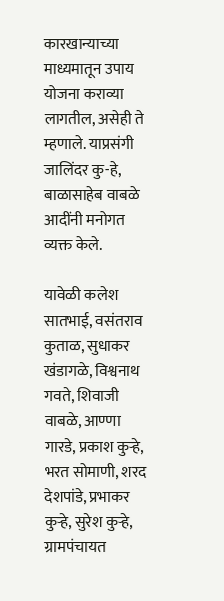कारखान्याच्या माध्यमातून उपाय योजना कराव्या लागतील, असेही ते म्हणाले. याप्रसंगी जालिंदर कु-हे, बाळासाहेब वाबळे आदींनी मनोगत व्यक्त केले.

यावेळी कलेश सातभाई, वसंतराव कुताळ, सुधाकर खंडागळे, विश्वनाथ गवते, शिवाजी वाबळे, आण्णा गारडे, प्रकाश कुऱ्हे, भरत सोमाणी, शरद देशपांडे, प्रभाकर कुऱ्हे, सुरेश कुऱ्हे, ग्रामपंचायत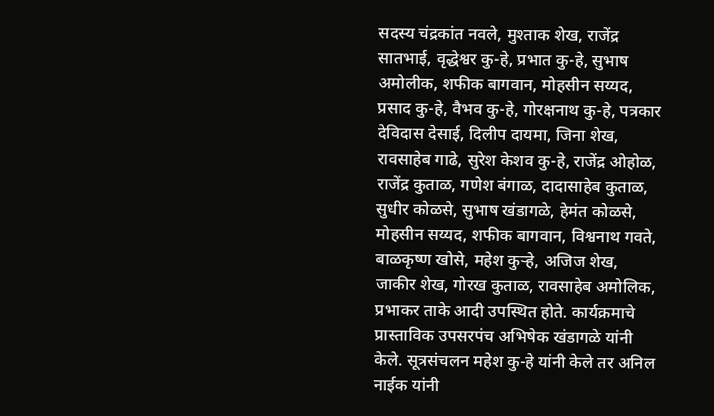सदस्य चंद्रकांत नवले, मुश्ताक शेख, राजेंद्र सातभाई, वृद्धेश्वर कु-हे, प्रभात कु-हे, सुभाष अमोलीक, शफीक बागवान, मोहसीन सय्यद, प्रसाद कु-हे, वैभव कु-हे, गोरक्षनाथ कु-हे, पत्रकार देविदास देसाई, दिलीप दायमा, जिना शेख, रावसाहेब गाढे, सुरेश केशव कु-हे, राजेंद्र ओहोळ, राजेंद्र कुताळ, गणेश बंगाळ, दादासाहेब कुताळ, सुधीर कोळसे, सुभाष खंडागळे, हेमंत कोळसे, मोहसीन सय्यद, शफीक बागवान, विश्वनाथ गवते, बाळकृष्ण खोसे, महेश कुऱ्हे, अजिज शेख, जाकीर शेख, गोरख कुताळ, रावसाहेब अमोलिक, प्रभाकर ताके आदी उपस्थित होते. कार्यक्रमाचे प्रास्ताविक उपसरपंच अभिषेक खंडागळे यांनी केले. सूत्रसंचलन महेश कु-हे यांनी केले तर अनिल नाईक यांनी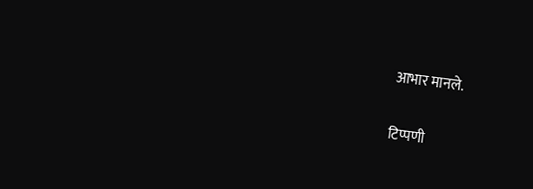आभार मानले.

टिप्पणी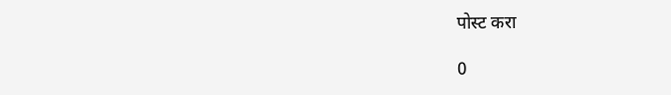पोस्ट करा

0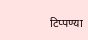टिप्पण्या